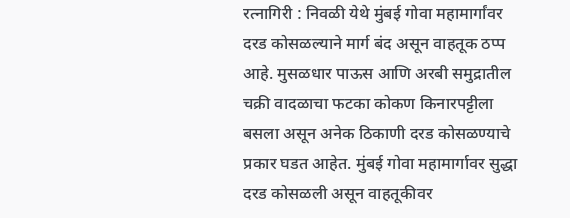रत्नागिरी : निवळी येथे मुंबई गोवा महामार्गांवर दरड कोसळल्याने मार्ग बंद असून वाहतूक ठप्प आहे. मुसळधार पाऊस आणि अरबी समुद्रातील चक्री वादळाचा फटका कोकण किनारपट्टीला बसला असून अनेक ठिकाणी दरड कोसळण्याचे प्रकार घडत आहेत. मुंबई गोवा महामार्गावर सुद्धा दरड कोसळली असून वाहतूकीवर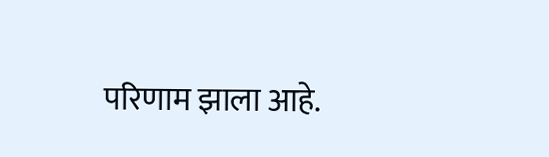परिणाम झाला आहे.